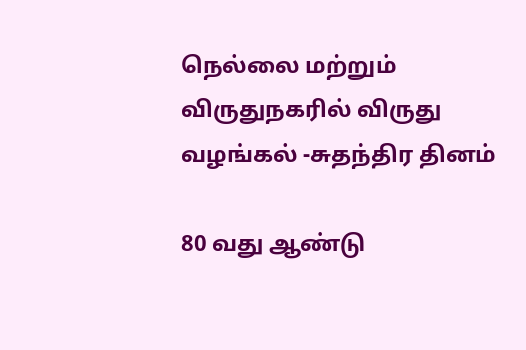நெல்லை மற்றும் விருதுநகரில் விருது வழங்கல் -சுதந்திர தினம்

80 வது ஆண்டு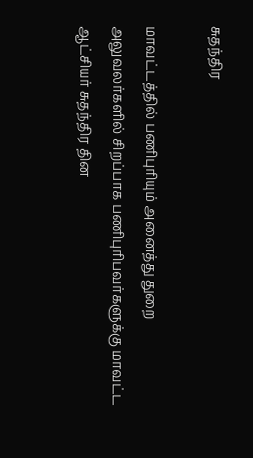சுதந்திர

மாவட்டத்தில் பணிபுரியும் அனைத்து துறை அலுவலர்களில் சிறப்பாக பணிபுரிபவர்களுக்கு மாவட்ட ஆட்சியர் சுதந்திர தின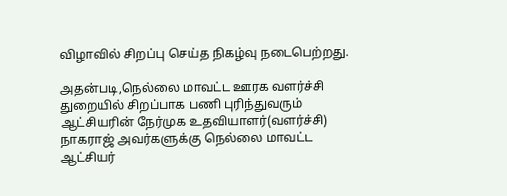விழாவில் சிறப்பு செய்த நிகழ்வு நடைபெற்றது.

அதன்படி,நெல்லை மாவட்ட ஊரக வளர்ச்சி துறையில் சிறப்பாக பணி புரிந்துவரும் ஆட்சியரின் நேர்முக உதவியாளர்(வளர்ச்சி) நாகராஜ் அவர்களுக்கு நெல்லை மாவட்ட ஆட்சியர்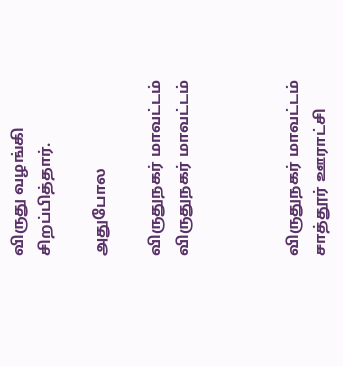விருது வழங்கி சிறப்பித்தார்.

அதுபோல

விருதுநகர் மாவட்டம்
விருதுநகர் மாவட்டம்



விருதுநகர் மாவட்டம் சாத்தூர் ஊராட்சி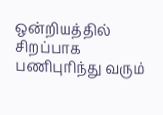ஒன்றியத்தில் சிறப்பாக பணிபுரிந்து வரும்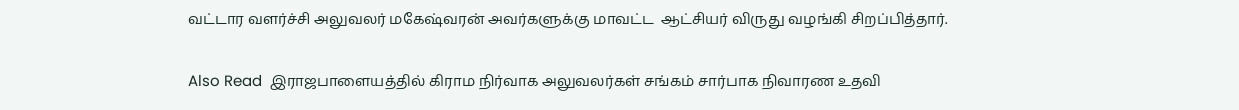வட்டார வளர்ச்சி அலுவலர் மகேஷ்வரன் அவர்களுக்கு மாவட்ட  ஆட்சியர் விருது வழங்கி சிறப்பித்தார்.

Also Read  இராஜபாளையத்தில் கிராம நிர்வாக அலுவலர்கள் சங்கம் சார்பாக நிவாரண உதவி